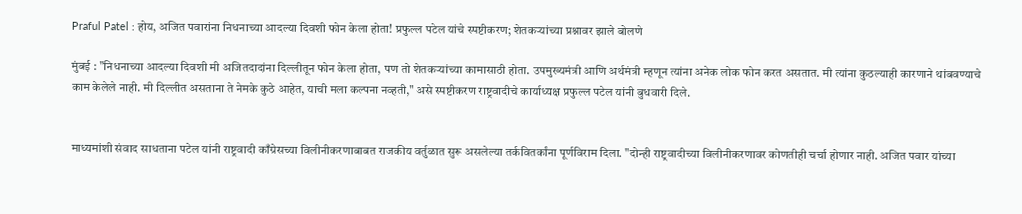Praful Patel : होय, अजित पवारांना निधनाच्या आदल्या दिवशी फोन केला होता! प्रफुल्ल पटेल यांचे स्पष्टीकरण; शेतकऱ्यांच्या प्रश्नावर झाले बोलणे

मुंबई : "निधनाच्या आदल्या दिवशी मी अजितदादांना दिल्लीतून फोन केला होता, पण तो शेतकऱ्यांच्या कामासाठी होता. उपमुख्यमंत्री आणि अर्थमंत्री म्हणून त्यांना अनेक लोक फोन करत असतात. मी त्यांना कुठल्याही कारणाने थांबवण्याचे काम केलेले नाही. मी दिल्लीत असताना ते नेमके कुठे आहेत, याची मला कल्पना नव्हती," असे स्पष्टीकरण राष्ट्रवादीचे कार्याध्यक्ष प्रफुल्ल पटेल यांनी बुधवारी दिले.


माध्यमांशी संवाद साधताना पटेल यांनी राष्ट्रवादी काँग्रेसच्या विलीनीकरणाबाबत राजकीय वर्तुळात सुरू असलेल्या तर्कवितर्कांना पूर्णविराम दिला. "दोन्ही राष्ट्रवादीच्या विलीनीकरणावर कोणतीही चर्चा होणार नाही. अजित पवार यांच्या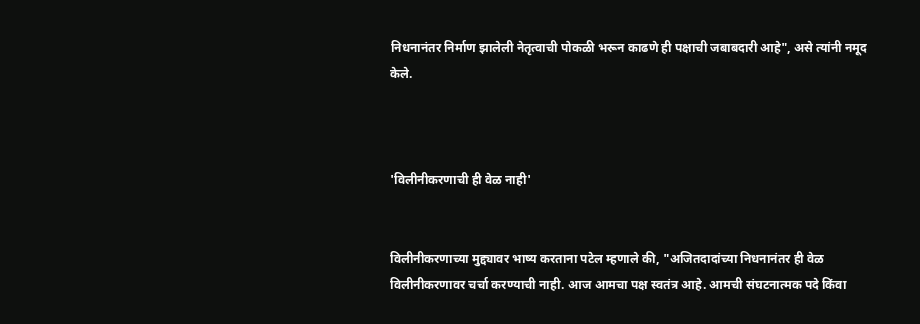निधनानंतर निर्माण झालेली नेतृत्वाची पोकळी भरून काढणे ही पक्षाची जबाबदारी आहे", असे त्यांनी नमूद केले.



'विलीनीकरणाची ही वेळ नाही'


विलीनीकरणाच्या मुद्द्यावर भाष्य करताना पटेल म्हणाले की, "अजितदादांच्या निधनानंतर ही वेळ विलीनीकरणावर चर्चा करण्याची नाही. आज आमचा पक्ष स्वतंत्र आहे. आमची संघटनात्मक पदे किंवा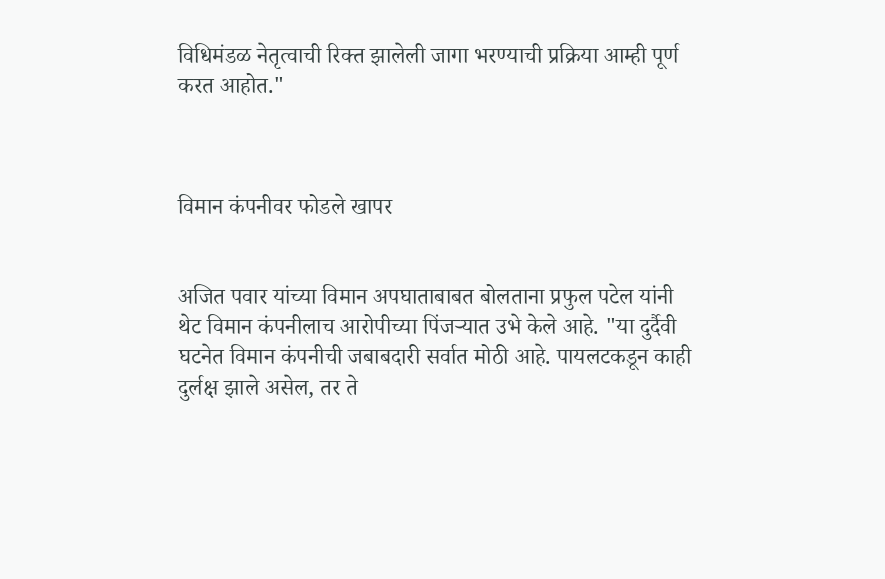विधिमंडळ नेतृत्वाची रिक्त झालेली जागा भरण्याची प्रक्रिया आम्ही पूर्ण करत आहोत."



विमान कंपनीवर फोडले खापर


अजित पवार यांच्या विमान अपघाताबाबत बोलताना प्रफुल पटेल यांनी थेट विमान कंपनीलाच आरोपीच्या पिंजऱ्यात उभे केले आहे. "या दुर्दैवी घटनेत विमान कंपनीची जबाबदारी सर्वात मोठी आहे. पायलटकडून काही दुर्लक्ष झाले असेल, तर ते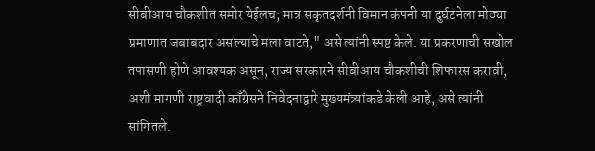सीबीआय चौकशीत समोर येईलच; मात्र सकृतदर्शनी विमान कंपनी या दुर्घटनेला मोठ्या प्रमाणात जबाबदार असल्याचे मला वाटते," असे त्यांनी स्पष्ट केले. या प्रकरणाची सखोल तपासणी होणे आवश्यक असून, राज्य सरकारने सीबीआय चौकशीची शिफारस करावी, अशी मागणी राष्ट्रवादी काँग्रेसने निवेदनाद्वारे मुख्यमंत्र्यांकडे केली आहे, असे त्यांनी सांगितले.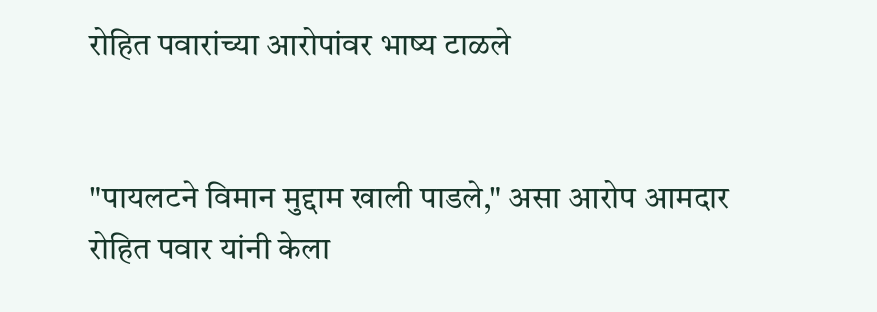रोहित पवारांच्या आरोपांवर भाष्य टाळले


"पायलटने विमान मुद्दाम खाली पाडले," असा आरोप आमदार रोहित पवार यांनी केला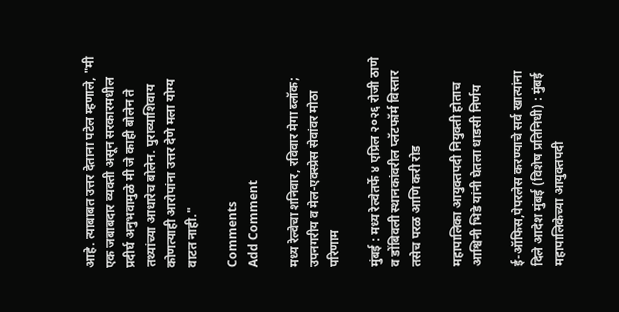आहे. त्याबाबत उत्तर देताना पटेल म्हणाले, "मी एक जबाबदार व्यक्ती असून सरकारमधील प्रदीर्घ अनुभवामुळे मी जे काही बोलेन ते तथ्यांच्या आधारेच बोलेन. पुराव्याशिवाय कोणत्याही आरोपांना उत्तर देणे मला योग्य वाटत नाही."

Comments
Add Comment

मध्य रेल्वेचा शनिवार, रविवार मेगा ब्लॉक; उपनगरीय व मेल-एक्स्प्रेस सेवांवर मोठा परिणाम

मुंबई : मध्य रेल्वेतर्फे ४ एप्रिल २०२६ रोजी ठाणे व डोंबिवली स्थानकांवरील प्लॅटफॉर्म विस्तार तसेच परळ आणि करी रोड

महापालिका आयुक्तपदी नियुक्ती होताच आश्विनी भिडे यांनी घेतला धाडसी निर्णय

ई-ऑफिस,पेपरलेस करण्याचे सर्व खात्यांना दिले आदेश मुंबई (विशेष प्रतिनिधी) : मुंबई महापालिकेच्या आयुक्तपदी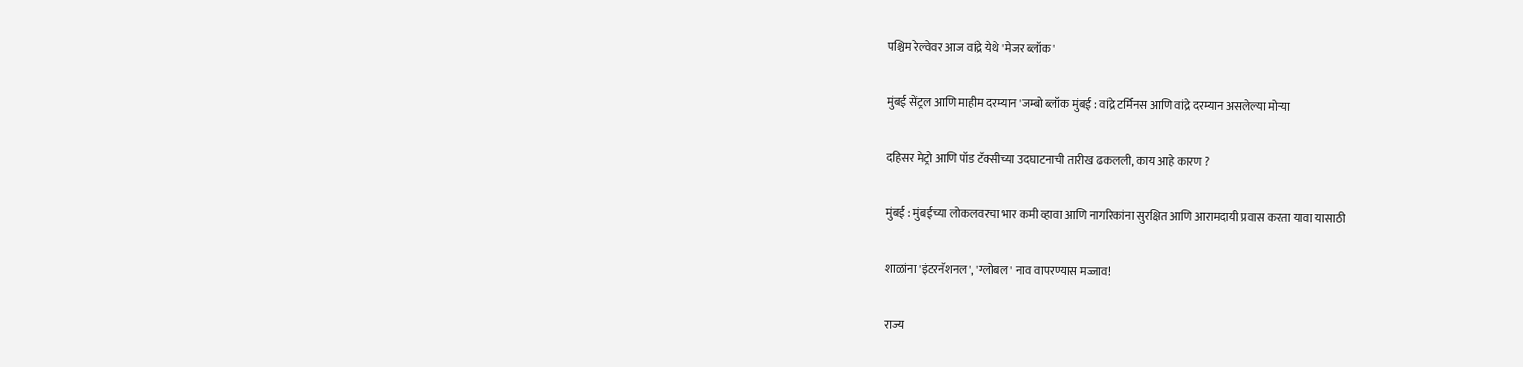पश्चिम रेल्वेवर आज वांद्रे येथे 'मेजर ब्लॉक'

मुंबई सेंट्रल आणि माहीम दरम्यान 'जम्बो ब्लॉक मुंबई : वांद्रे टर्मिनस आणि वांद्रे दरम्यान असलेल्या मोऱ्या

दहिसर मेट्रो आणि पॉड टॅक्सीच्या उदघाटनाची तारीख ढकलली, काय आहे कारण ?

मुंबई : मुंबईच्या लोकलवरचा भार कमी व्हावा आणि नागरिकांना सुरक्षित आणि आरामदायी प्रवास करता यावा यासाठी

शाळांना 'इंटरनॅशनल', 'ग्लोबल' नाव वापरण्यास मज्जाव!

राज्य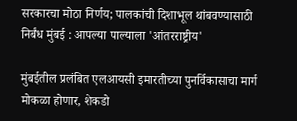सरकारचा मोठा निर्णय; पालकांची दिशाभूल थांबवण्यासाठी निर्बंध मुंबई : आपल्या पाल्याला 'आंतरराष्ट्रीय'

मुंबईतील प्रलंबित एलआयसी इमारतीच्या पुनर्विकासाचा मार्ग मोकळा होणार, शेकडो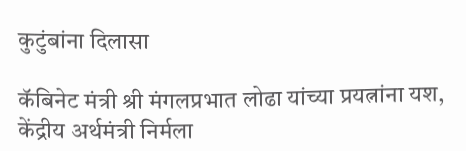कुटुंबांना दिलासा

कॅबिनेट मंत्री श्री मंगलप्रभात लोढा यांच्या प्रयत्नांना यश, केंद्रीय अर्थमंत्री निर्मला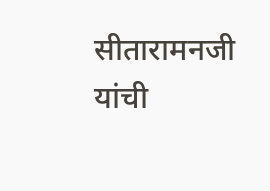सीतारामनजी यांची